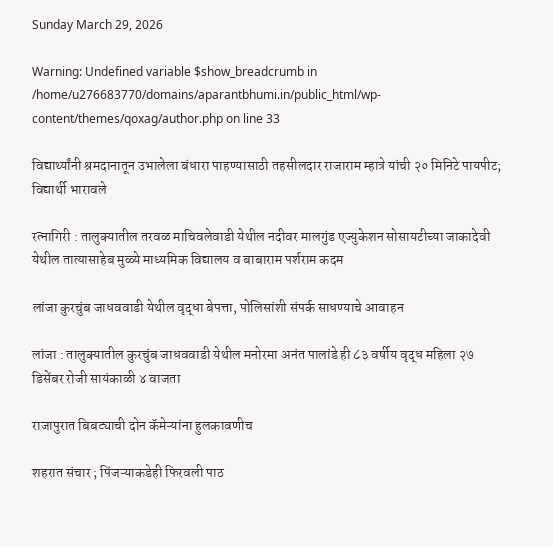Sunday March 29, 2026

Warning: Undefined variable $show_breadcrumb in /home/u276683770/domains/aparantbhumi.in/public_html/wp-content/themes/qoxag/author.php on line 33

विद्यार्थ्यांनी श्रमदानातून उभालेला बंधारा पाहण्यासाठी तहसीलदार राजाराम म्हात्रे यांची २० मिनिटे पायपीट; विद्यार्थी भारावले

रत्नागिरी : तालुक्यातील तरवळ माचिवलेवाडी येथील नदीवर मालगुंड एज्युकेशन सोसायटीच्या जाकादेवी येथील तात्यासाहेब मुळ्ये माध्यमिक विद्यालय व बाबाराम पर्शराम कदम

लांजा कुरचुंब जाधववाडी येथील वृद्धा बेपत्ता, पोलिसांशी संपर्क साधण्याचे आवाहन

लांजा : तालुक्यातील कुरचुंब जाधववाडी येथील मनोरमा अनंत पालांडे ही ८३ वर्षीय वृद्ध महिला २७ डिसेंबर रोजी सायंकाळी ४ वाजता

राजापुरात बिबट्याची दोन कॅमेऱ्यांना हुलकावणीच

शहरात संचार ; पिंजऱ्याकडेही फिरवली पाठ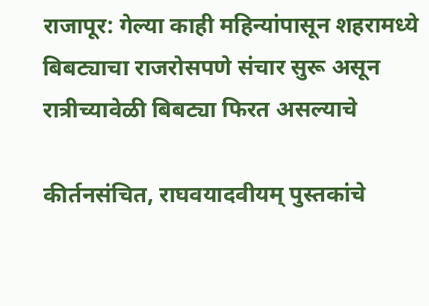राजापूर: गेल्या काही महिन्यांपासून शहरामध्ये बिबट्याचा राजरोसपणे संचार सुरू असून रात्रीच्यावेळी बिबट्या फिरत असल्याचे

कीर्तनसंचित, राघवयादवीयम् पुस्तकांचे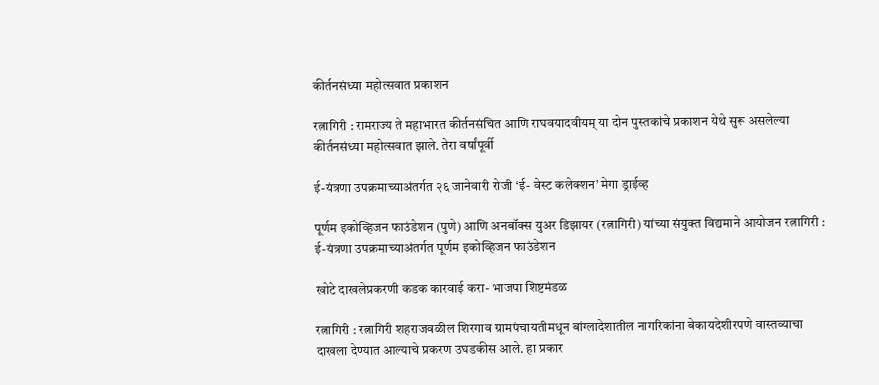कीर्तनसंध्या महोत्सवात प्रकाशन

रत्नागिरी : रामराज्य ते महाभारत कीर्तनसंचित आणि राघवयादवीयम् या दोन पुस्तकांचे प्रकाशन येथे सुरू असलेल्या कीर्तनसंध्या महोत्सवात झाले. तेरा वर्षांपूर्वी

ई-यंत्रणा उपक्रमाच्याअंतर्गत २६ जानेवारी रोजी ‘ई- वेस्ट कलेक्शन’ मेगा ड्राईव्ह

पूर्णम इकोव्हिजन फाउंडेशन (पुणे) आणि अनबॉक्स युअर डिझायर (रत्नागिरी) यांच्या संयुक्त विद्यमाने आयोजन रत्नागिरी : ई-यंत्रणा उपक्रमाच्याअंतर्गत पूर्णम इकोव्हिजन फाउंडेशन

खोटे दाखलेप्रकरणी कडक कारवाई करा- भाजपा शिष्टमंडळ

रत्नागिरी : रत्नागिरी शहराजवळील शिरगाव ग्रामपंचायतीमधून बांग्लादेशातील नागरिकांना बेकायदेशीरपणे वास्तव्याचा दाखला देण्यात आल्याचे प्रकरण उघडकीस आले. हा प्रकार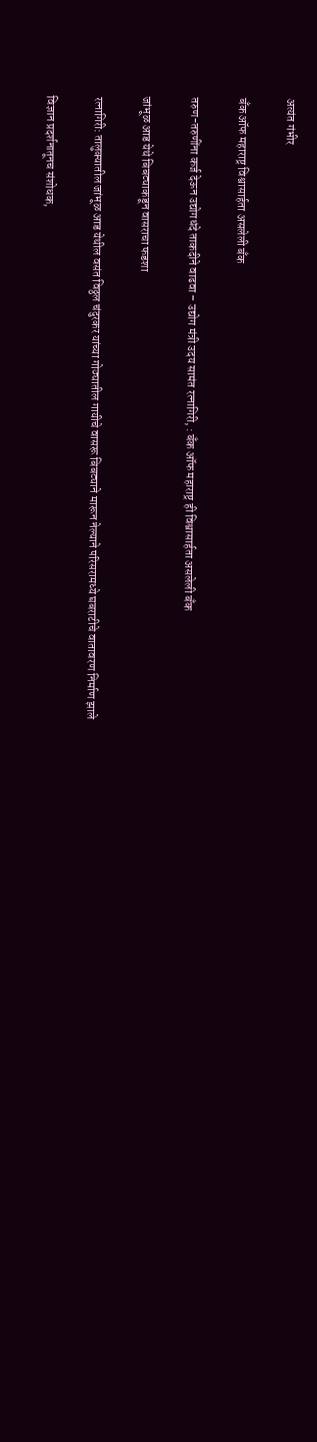अत्यंत गंभीर

बँक ऑफ महाराष्ट्र विश्वासार्हता असलेली बँक

तरुण-तरुणींना कर्ज देऊन उद्योगधंदे ताकदीने वाढवा – उद्योग मंत्री उदय सामंत रत्नागिरी, : बँक ऑफ महाराष्ट्र ही विश्वासार्हता असलेली बँक

जांभूळ आड येथे बिबट्याकडून वासराचा फडशा

रत्नागिरी: तालुक्यातील जांभूळ आड येथील वसंत विठ्ठल चंदुरकर यांच्या गोठ्यातील गायीचे वासरू बिबट्याने मारून नेल्याने परिसरामध्ये घबराटीचे वातावरण निर्माण झाले

विज्ञान प्रदर्शनातूनच संशोधक,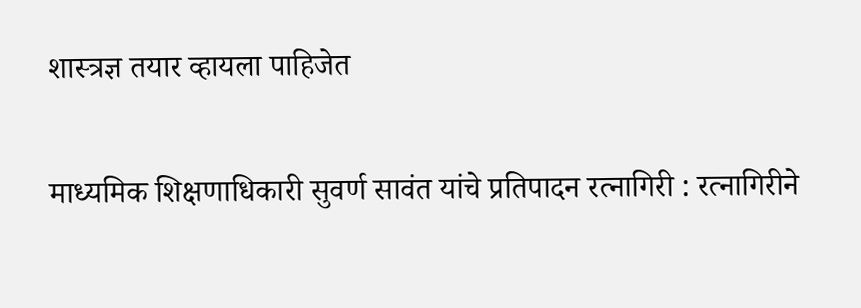शास्त्रज्ञ तयार व्हायला पाहिजेत

माध्यमिक शिक्षणाधिकारी सुवर्ण सावंत यांचे प्रतिपादन रत्नागिरी : रत्नागिरीने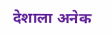देशाला अनेक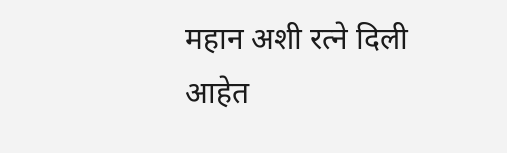महान अशी रत्ने दिली आहेत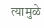त्यामुळे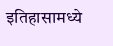इतिहासामध्ये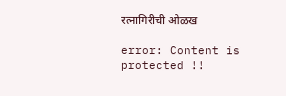रत्नागिरीची ओळख

error: Content is protected !!